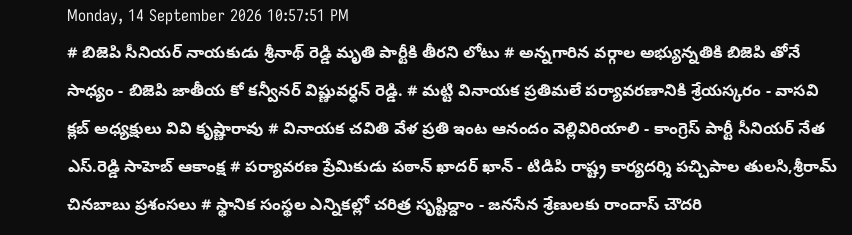Monday, 14 September 2026 10:57:51 PM
# బిజెపి సీనియర్ నాయకుడు శ్రీనాథ్ రెడ్డి మృతి పార్టీకి తీరని లోటు # అన్నగారిన వర్గాల అభ్యున్నతికి బిజెపి తోనే సాధ్యం - బిజెపి జాతీయ కో కన్వీనర్ విష్ణువర్ధన్ రెడ్డి. # మట్టి వినాయక ప్రతిమలే పర్యావరణానికి శ్రేయస్కరం - వాసవి క్లబ్ అధ్యక్షులు వివి కృష్ణారావు # వినాయక చవితి వేళ ప్రతి ఇంట ఆనందం వెల్లివిరియాలి - కాంగ్రెస్ పార్టీ సీనియర్ నేత ఎస్.రెడ్డి సాహెబ్ ఆకాంక్ష # పర్యావరణ ప్రేమికుడు పఠాన్ ఖాదర్ ఖాన్ - టిడిపి రాష్ట్ర కార్యదర్శి పచ్చిపాల తులసి,శ్రీరామ్ చినబాబు ప్రశంసలు # స్థానిక సంస్థల ఎన్నికల్లో చరిత్ర సృష్టిద్దాం - జనసేన శ్రేణులకు రాందాస్ చౌదరి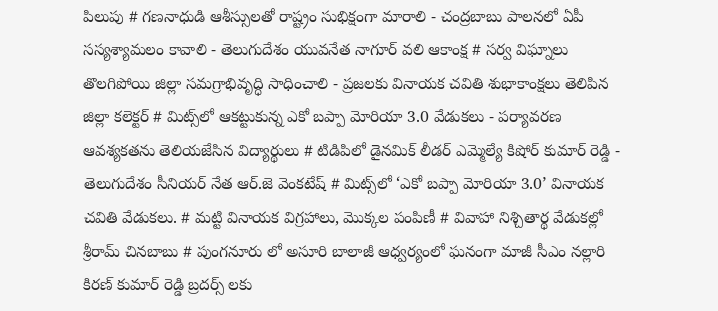పిలుపు # గణనాధుడి ఆశీస్సులతో రాష్ట్రం సుభిక్షంగా మారాలి - చంద్రబాబు పాలనలో ఏపీ సస్యశ్యామలం కావాలి - తెలుగుదేశం యువనేత నాగూర్ వలి ఆకాంక్ష # సర్వ విఘ్నాలు తొలగిపోయి జిల్లా సమగ్రాభివృద్ధి సాధించాలి - ప్రజలకు వినాయక చవితి శుభాకాంక్షలు తెలిపిన జిల్లా కలెక్టర్ # మిట్స్‌లో ఆకట్టుకున్న ఎకో బప్పా మోరియా 3.0 వేడుకలు - పర్యావరణ ఆవశ్యకతను తెలియజేసిన విద్యార్థులు # టిడిపిలో డైనమిక్ లీడర్ ఎమ్మెల్యే కిషోర్ కుమార్ రెడ్డి - తెలుగుదేశం సీనియర్ నేత ఆర్.జె వెంకటేష్ # మిట్స్‌లో ‘ఎకో బప్పా మోరియా 3.0’ వినాయక చవితి వేడుకలు. # మట్టి వినాయక విగ్రహాలు, మొక్కల పంపిణీ # వివాహా నిశ్చితార్థ వేడుకల్లో శ్రీరామ్ చినబాబు # పుంగనూరు లో అసూరి బాలాజీ ఆధ్వర్యంలో ఘనంగా మాజీ సీఎం నల్లారి కిరణ్ కుమార్ రెడ్డి బ్రదర్స్ లకు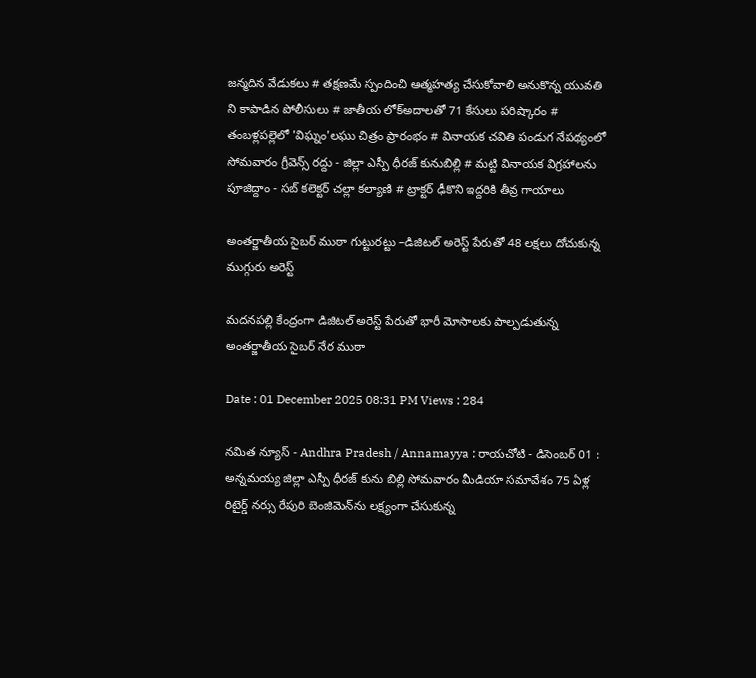జన్మదిన వేడుకలు # తక్షణమే స్పందించి ఆత్మహత్య చేసుకోవాలి అనుకొన్న యువతి ని కాపాడిన పోలీసులు # జాతీయ లోక్అదాలతో 71 కేసులు పరిష్కారం # తంబళ్లపల్లెలో 'విఘ్నం'లఘు చిత్రం ప్రారంభం # వినాయక చవితి పండుగ నేపథ్యంలో సోమవారం గ్రీవెన్స్ రద్దు - జిల్లా ఎస్పీ ధీరజ్ కునుబిల్లి # మట్టి వినాయక విగ్రహాలను పూజిద్దాం - సబ్ కలెక్టర్ చల్లా కల్యాణి # ట్రాక్టర్ ఢీకొని ఇద్దరికి తీవ్ర గాయాలు

అంతర్జాతీయ సైబర్ ముఠా గుట్టురట్టు –డిజిటల్ అరెస్ట్ పేరుతో 48 లక్షలు దోచుకున్న ముగ్గురు అరెస్ట్

మదనపల్లి కేంద్రంగా డిజిటల్ అరెస్ట్ పేరుతో భారీ మోసాలకు పాల్పడుతున్న అంతర్జాతీయ సైబర్ నేర ముఠా

Date : 01 December 2025 08:31 PM Views : 284

నమిత న్యూస్ - Andhra Pradesh / Annamayya : రాయచోటి - డిసెంబర్ 01 : అన్నమయ్య జిల్లా ఎస్పీ ధీరజ్ కును బిల్లి సోమవారం మీడియా సమావేశం 75 ఏళ్ల రిటైర్డ్ నర్సు రేపురి బెంజిమెన్‌ను లక్ష్యంగా చేసుకున్న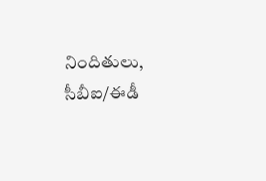నిందితులు, సీబీఐ/ఈడీ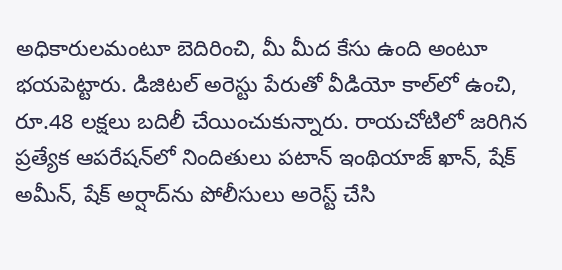అధికారులమంటూ బెదిరించి, మీ మీద కేసు ఉంది అంటూ భయపెట్టారు. డిజిటల్ అరెస్టు పేరుతో వీడియో కాల్‌లో ఉంచి, రూ.48 లక్షలు బదిలీ చేయించుకున్నారు. రాయచోటిలో జరిగిన ప్రత్యేక ఆపరేషన్‌లో నిందితులు పటాన్ ఇంథియాజ్ ఖాన్, షేక్ అమీన్, షేక్ అర్షాద్‌ను పోలీసులు అరెస్ట్ చేసి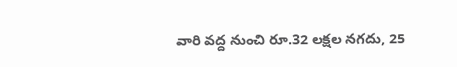వారి వద్ద నుంచి రూ.32 లక్షల నగదు, 25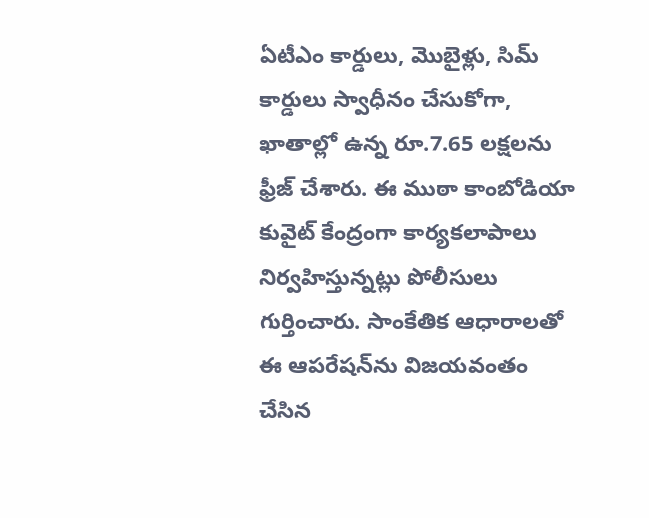ఏటీఎం కార్డులు, మొబైళ్లు, సిమ్ కార్డులు స్వాధీనం చేసుకోగా, ఖాతాల్లో ఉన్న రూ.7.65 లక్షలను ఫ్రీజ్ చేశారు. ఈ ముఠా కాంబోడియా కువైట్ కేంద్రంగా కార్యకలాపాలు నిర్వహిస్తున్నట్లు పోలీసులు గుర్తించారు. సాంకేతిక ఆధారాలతో ఈ ఆపరేషన్‌ను విజయవంతం చేసిన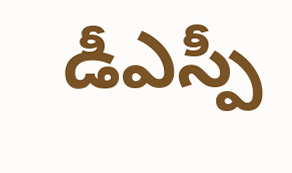డీఎస్పీ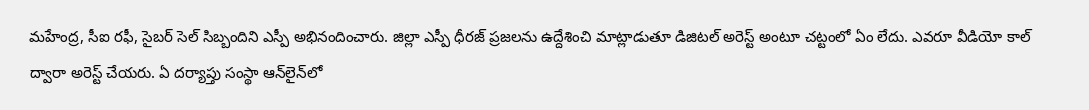మహేంద్ర, సీఐ రఫీ, సైబర్ సెల్ సిబ్బందిని ఎస్పీ అభినందించారు. జిల్లా ఎస్పీ ధీరజ్ ప్రజలను ఉద్దేశించి మాట్లాడుతూ డిజిటల్ అరెస్ట్ అంటూ చట్టంలో ఏం లేదు. ఎవరూ వీడియో కాల్ ద్వారా అరెస్ట్ చేయరు. ఏ దర్యాప్తు సంస్థా ఆన్‌లైన్‌లో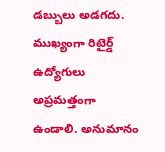డబ్బులు అడగదు. ముఖ్యంగా రిటైర్డ్ ఉద్యోగులు అప్రమత్తంగా ఉండాలి. అనుమానం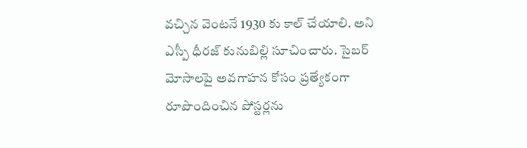వచ్చిన వెంటనే 1930 కు కాల్ చేయాలి. అని ఎస్పీ ధీరజ్ కునుబిల్లి సూచించారు. సైబర్ మోసాలపై అవగాహన కోసం ప్రత్యేకంగా రూపొందించిన పోస్టర్లను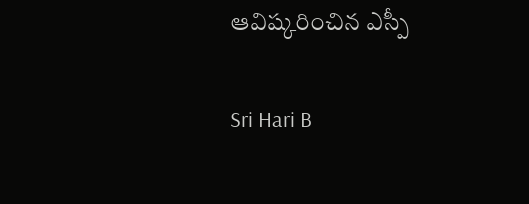ఆవిష్కరించిన ఎస్పీ

Sri Hari B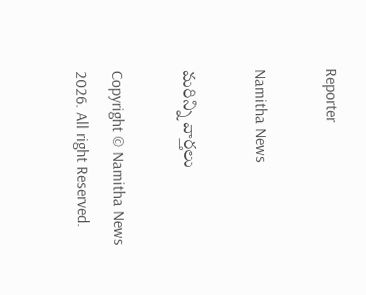Reporter

Namitha News

మరిన్ని వార్తలు

Copyright © Namitha News 2026. All right Reserved.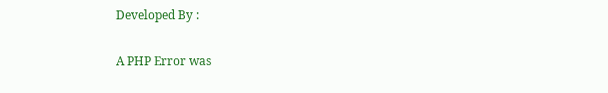Developed By :

A PHP Error was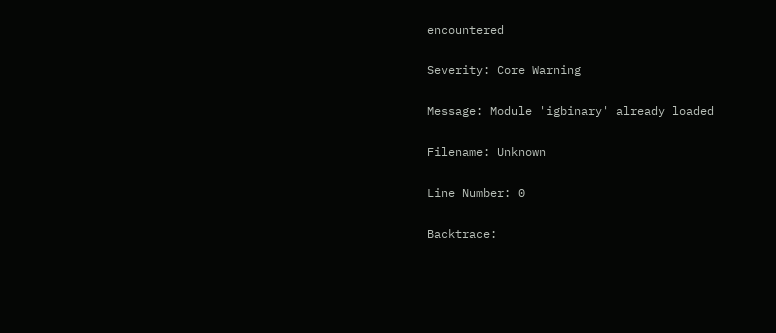encountered

Severity: Core Warning

Message: Module 'igbinary' already loaded

Filename: Unknown

Line Number: 0

Backtrace: